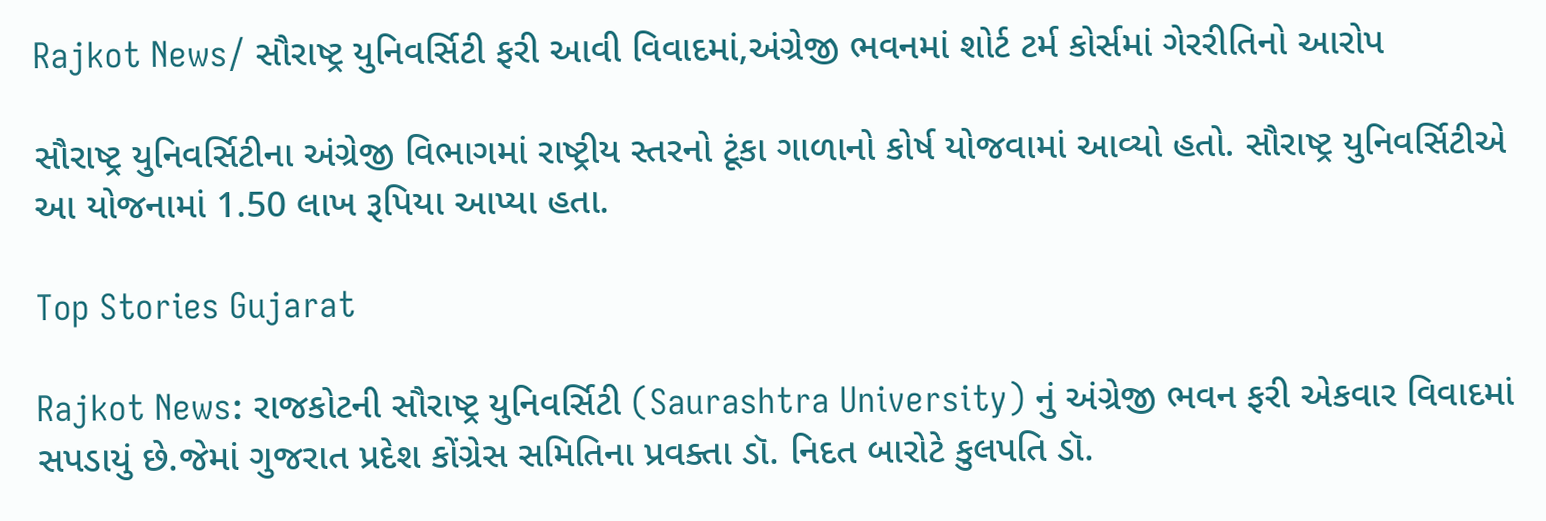Rajkot News/ સૌરાષ્ટ્ર યુનિવર્સિટી ફરી આવી વિવાદમાં,અંગ્રેજી ભવનમાં શોર્ટ ટર્મ કોર્સમાં ગેરરીતિનો આરોપ

સૌરાષ્ટ્ર યુનિવર્સિટીના અંગ્રેજી વિભાગમાં રાષ્ટ્રીય સ્તરનો ટૂંકા ગાળાનો કોર્ષ યોજવામાં આવ્યો હતો. સૌરાષ્ટ્ર યુનિવર્સિટીએ આ યોજનામાં 1.50 લાખ રૂપિયા આપ્યા હતા.

Top Stories Gujarat

Rajkot News: રાજકોટની સૌરાષ્ટ્ર યુનિવર્સિટી (Saurashtra University) નું અંગ્રેજી ભવન ફરી એકવાર વિવાદમાં સપડાયું છે.જેમાં ગુજરાત પ્રદેશ કોંગ્રેસ સમિતિના પ્રવક્તા ડૉ. નિદત બારોટે કુલપતિ ડૉ.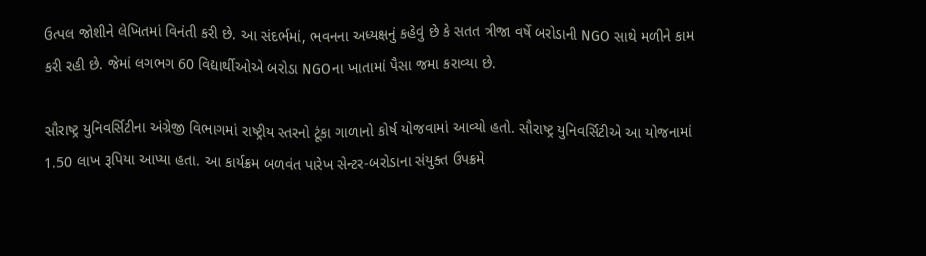ઉત્પલ જોશીને લેખિતમાં વિનંતી કરી છે. આ સંદર્ભમાં, ભવનના અધ્યક્ષનું કહેવું છે કે સતત ત્રીજા વર્ષે બરોડાની NGO સાથે મળીને કામ કરી રહી છે. જેમાં લગભગ 60 વિદ્યાર્થીઓએ બરોડા NGOના ખાતામાં પૈસા જમા કરાવ્યા છે.

સૌરાષ્ટ્ર યુનિવર્સિટીના અંગ્રેજી વિભાગમાં રાષ્ટ્રીય સ્તરનો ટૂંકા ગાળાનો કોર્ષ યોજવામાં આવ્યો હતો. સૌરાષ્ટ્ર યુનિવર્સિટીએ આ યોજનામાં 1.50 લાખ રૂપિયા આપ્યા હતા. આ કાર્યક્રમ બળવંત પારેખ સેન્ટર-બરોડાના સંયુક્ત ઉપક્રમે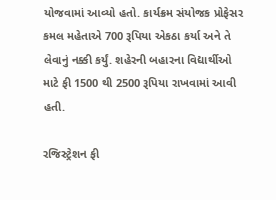યોજવામાં આવ્યો હતો. કાર્યક્રમ સંયોજક પ્રોફેસર કમલ મહેતાએ 700 રૂપિયા એકઠા કર્યા અને તે લેવાનું નક્કી કર્યું. શહેરની બહારના વિદ્યાર્થીઓ માટે ફી 1500 થી 2500 રૂપિયા રાખવામાં આવી હતી.

રજિસ્ટ્રેશન ફી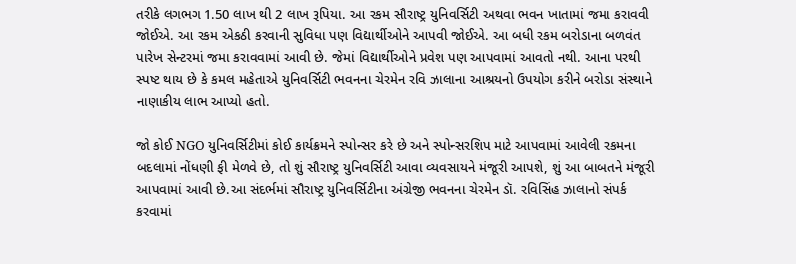તરીકે લગભગ 1.50 લાખ થી 2 લાખ રૂપિયા. આ રકમ સૌરાષ્ટ્ર યુનિવર્સિટી અથવા ભવન ખાતામાં જમા કરાવવી જોઈએ. આ રકમ એકઠી કરવાની સુવિધા પણ વિદ્યાર્થીઓને આપવી જોઈએ. આ બધી રકમ બરોડાના બળવંત પારેખ સેન્ટરમાં જમા કરાવવામાં આવી છે. જેમાં વિદ્યાર્થીઓને પ્રવેશ પણ આપવામાં આવતો નથી. આના પરથી સ્પષ્ટ થાય છે કે કમલ મહેતાએ યુનિવર્સિટી ભવનના ચેરમેન રવિ ઝાલાના આશ્રયનો ઉપયોગ કરીને બરોડા સંસ્થાને નાણાકીય લાભ આપ્યો હતો.

જો કોઈ NGO યુનિવર્સિટીમાં કોઈ કાર્યક્રમને સ્પોન્સર કરે છે અને સ્પોન્સરશિપ માટે આપવામાં આવેલી રકમના બદલામાં નોંધણી ફી મેળવે છે, તો શું સૌરાષ્ટ્ર યુનિવર્સિટી આવા વ્યવસાયને મંજૂરી આપશે, શું આ બાબતને મંજૂરી આપવામાં આવી છે.આ સંદર્ભમાં સૌરાષ્ટ્ર યુનિવર્સિટીના અંગ્રેજી ભવનના ચેરમેન ડૉ. રવિસિંહ ઝાલાનો સંપર્ક કરવામાં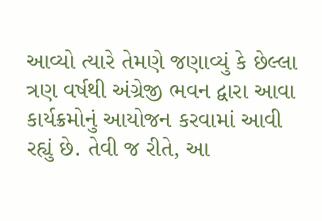આવ્યો ત્યારે તેમણે જણાવ્યું કે છેલ્લા ત્રણ વર્ષથી અંગ્રેજી ભવન દ્વારા આવા કાર્યક્રમોનું આયોજન કરવામાં આવી રહ્યું છે. તેવી જ રીતે, આ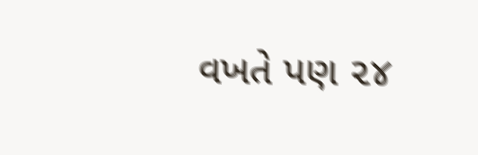વખતે પણ ૨૪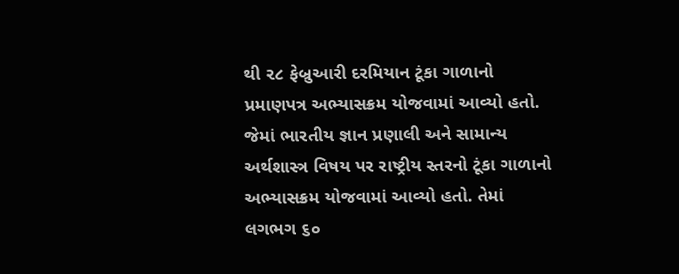થી ૨૮ ફેબ્રુઆરી દરમિયાન ટૂંકા ગાળાનો પ્રમાણપત્ર અભ્યાસક્રમ યોજવામાં આવ્યો હતો. જેમાં ભારતીય જ્ઞાન પ્રણાલી અને સામાન્ય અર્થશાસ્ત્ર વિષય પર રાષ્ટ્રીય સ્તરનો ટૂંકા ગાળાનો અભ્યાસક્રમ યોજવામાં આવ્યો હતો. તેમાં લગભગ ૬૦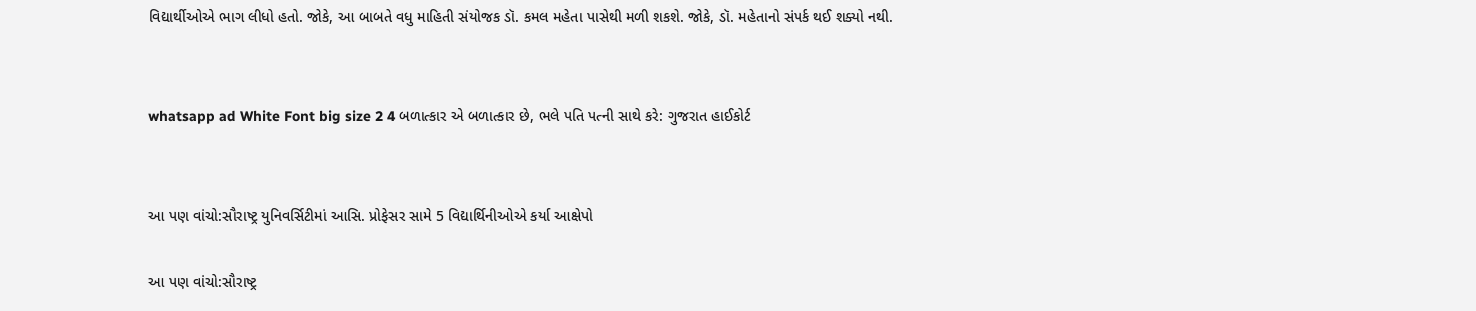વિદ્યાર્થીઓએ ભાગ લીધો હતો. જોકે, આ બાબતે વધુ માહિતી સંયોજક ડૉ. કમલ મહેતા પાસેથી મળી શકશે. જોકે, ડૉ. મહેતાનો સંપર્ક થઈ શક્યો નથી.


whatsapp ad White Font big size 2 4 બળાત્કાર એ બળાત્કાર છે, ભલે પતિ પત્ની સાથે કરે: ગુજરાત હાઈકોર્ટ


આ પણ વાંચો:સૌરાષ્ટ્ર યુનિવર્સિટીમાં આસિ. પ્રોફેસર સામે 5 વિદ્યાર્થિનીઓએ કર્યા આક્ષેપો

આ પણ વાંચો:સૌરાષ્ટ્ર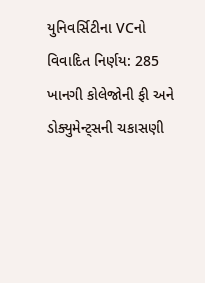યુનિવર્સિટીના VCનો વિવાદિત નિર્ણય: 285 ખાનગી કોલેજોની ફી અને ડોક્યુમેન્ટ્સની ચકાસણી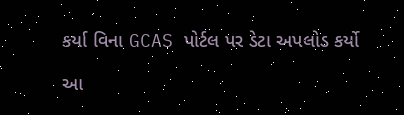કર્યા વિના GCAS પોર્ટલ પર ડેટા અપલોડ કર્યો

આ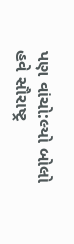પણ વાંચો:લ્યો બોલો હવે સૌરાષ્ટ્ર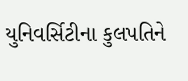યુનિવર્સિટીના કુલપતિને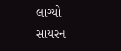લાગ્યો સાયરન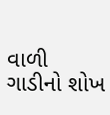વાળી ગાડીનો શોખ